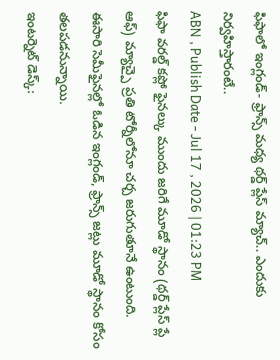ఫిఫాలో ఇంగ్లండ్- ఫ్రాన్స్ మధ్య థర్డ్ ప్లేస్ మ్యాచ్.. ఎందుకు నిర్వహిస్తారంటే..
ABN , Publish Date - Jul 17 , 2026 | 01:23 PM
ఫిఫా వరల్డ్ కప్లో ఫైనల్కు ముందు జరిగే మూడో స్థానం (థర్డ్ ప్లేస్ ప్లే ఆఫ్) మ్యాచ్పై ప్రతి టోర్నీలోనూ చర్చ జరుగుతూనే ఉంటుంది. ఈసారి సెమీఫైనల్లో ఓడిన ఇంగ్లండ్, ఫ్రాన్స్ జట్లు మూడో స్థానం కోసం తలపడనున్నాయి.
ఇంటర్నెట్ డెస్క్: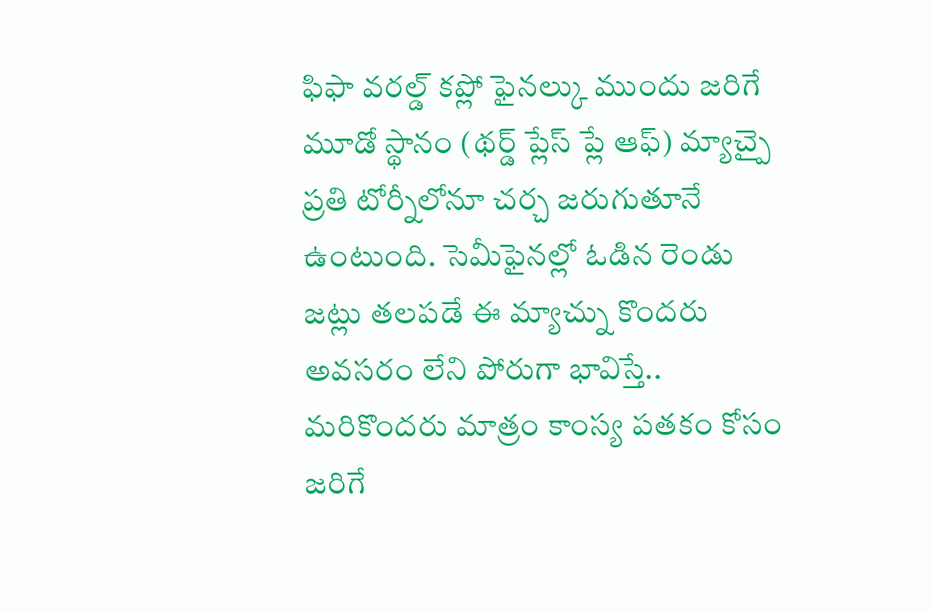ఫిఫా వరల్డ్ కప్లో ఫైనల్కు ముందు జరిగే మూడో స్థానం (థర్డ్ ప్లేస్ ప్లే ఆఫ్) మ్యాచ్పై ప్రతి టోర్నీలోనూ చర్చ జరుగుతూనే ఉంటుంది. సెమీఫైనల్లో ఓడిన రెండు జట్లు తలపడే ఈ మ్యాచ్ను కొందరు అవసరం లేని పోరుగా భావిస్తే.. మరికొందరు మాత్రం కాంస్య పతకం కోసం జరిగే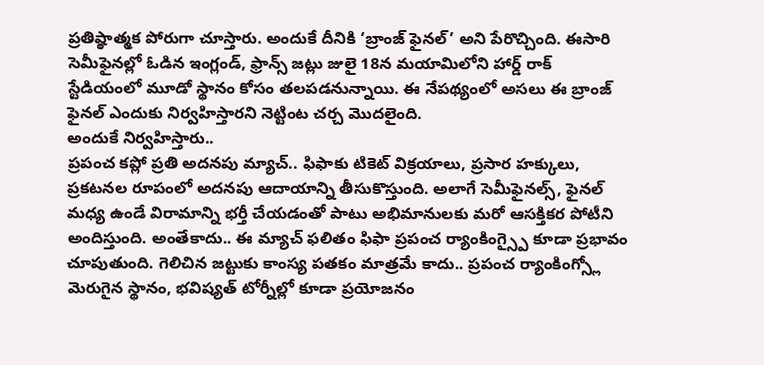ప్రతిష్ఠాత్మక పోరుగా చూస్తారు. అందుకే దీనికి ‘బ్రాంజ్ ఫైనల్’ అని పేరొచ్చింది. ఈసారి సెమీఫైనల్లో ఓడిన ఇంగ్లండ్, ఫ్రాన్స్ జట్లు జులై 18న మయామిలోని హార్డ్ రాక్ స్టేడియంలో మూడో స్థానం కోసం తలపడనున్నాయి. ఈ నేపథ్యంలో అసలు ఈ బ్రాంజ్ ఫైనల్ ఎందుకు నిర్వహిస్తారని నెట్టింట చర్చ మొదలైంది.
అందుకే నిర్వహిస్తారు..
ప్రపంచ కప్లో ప్రతి అదనపు మ్యాచ్.. ఫిఫాకు టికెట్ విక్రయాలు, ప్రసార హక్కులు, ప్రకటనల రూపంలో అదనపు ఆదాయాన్ని తీసుకొస్తుంది. అలాగే సెమీఫైనల్స్, ఫైనల్ మధ్య ఉండే విరామాన్ని భర్తీ చేయడంతో పాటు అభిమానులకు మరో ఆసక్తికర పోటీని అందిస్తుంది. అంతేకాదు.. ఈ మ్యాచ్ ఫలితం ఫిఫా ప్రపంచ ర్యాంకింగ్స్పై కూడా ప్రభావం చూపుతుంది. గెలిచిన జట్టుకు కాంస్య పతకం మాత్రమే కాదు.. ప్రపంచ ర్యాంకింగ్స్లో మెరుగైన స్థానం, భవిష్యత్ టోర్నీల్లో కూడా ప్రయోజనం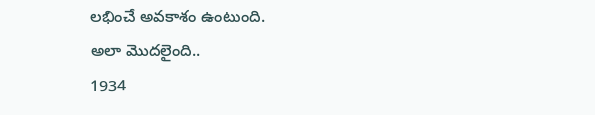లభించే అవకాశం ఉంటుంది.
అలా మొదలైంది..
1934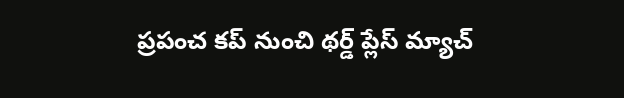ప్రపంచ కప్ నుంచి థర్డ్ ప్లేస్ మ్యాచ్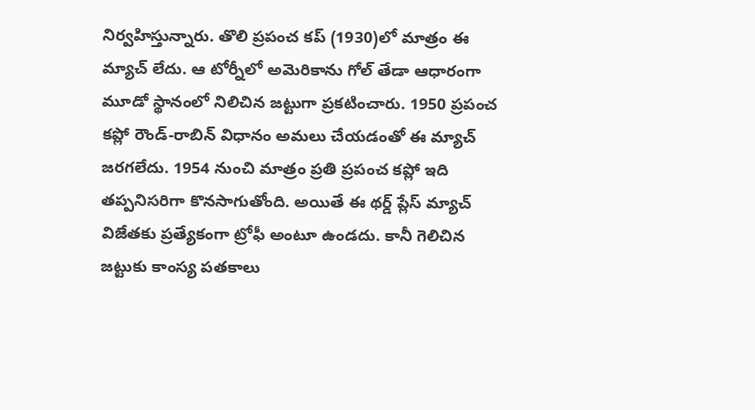నిర్వహిస్తున్నారు. తొలి ప్రపంచ కప్ (1930)లో మాత్రం ఈ మ్యాచ్ లేదు. ఆ టోర్నీలో అమెరికాను గోల్ తేడా ఆధారంగా మూడో స్థానంలో నిలిచిన జట్టుగా ప్రకటించారు. 1950 ప్రపంచ కప్లో రౌండ్-రాబిన్ విధానం అమలు చేయడంతో ఈ మ్యాచ్ జరగలేదు. 1954 నుంచి మాత్రం ప్రతి ప్రపంచ కప్లో ఇది తప్పనిసరిగా కొనసాగుతోంది. అయితే ఈ థర్డ్ ప్లేస్ మ్యాచ్ విజేతకు ప్రత్యేకంగా ట్రోఫీ అంటూ ఉండదు. కానీ గెలిచిన జట్టుకు కాంస్య పతకాలు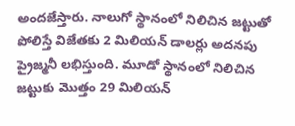అందజేస్తారు. నాలుగో స్థానంలో నిలిచిన జట్టుతో పోలిస్తే విజేతకు 2 మిలియన్ డాలర్లు అదనపు ప్రైజ్మనీ లభిస్తుంది. మూడో స్థానంలో నిలిచిన జట్టుకు మొత్తం 29 మిలియన్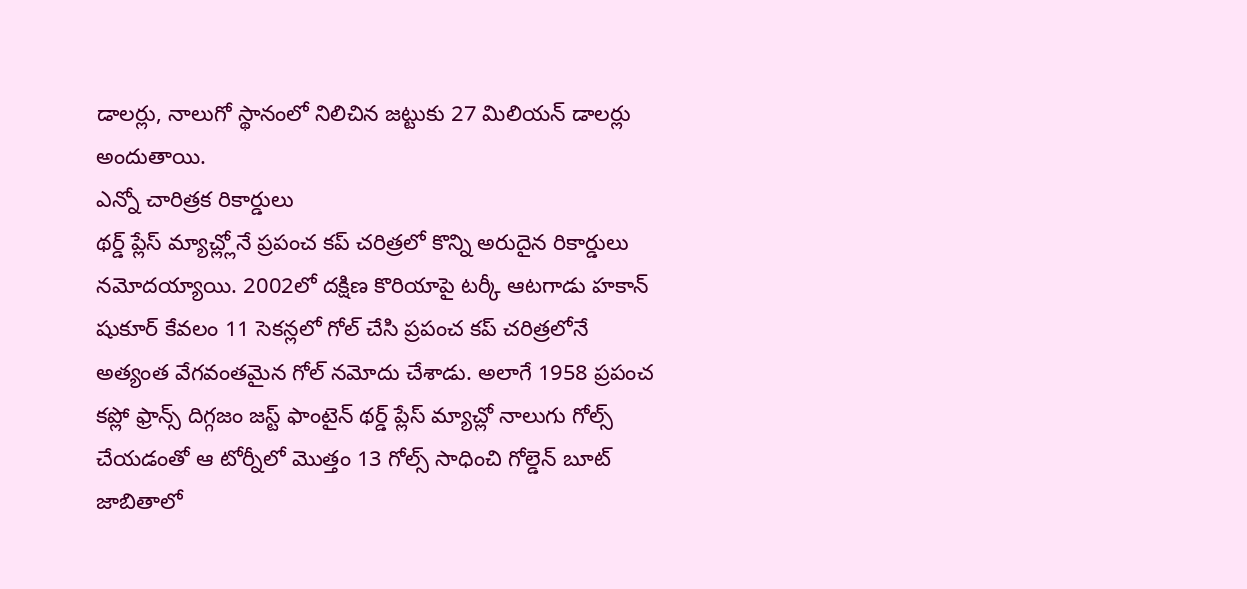డాలర్లు, నాలుగో స్థానంలో నిలిచిన జట్టుకు 27 మిలియన్ డాలర్లు అందుతాయి.
ఎన్నో చారిత్రక రికార్డులు
థర్డ్ ప్లేస్ మ్యాచ్ల్లోనే ప్రపంచ కప్ చరిత్రలో కొన్ని అరుదైన రికార్డులు నమోదయ్యాయి. 2002లో దక్షిణ కొరియాపై టర్కీ ఆటగాడు హకాన్ షుకూర్ కేవలం 11 సెకన్లలో గోల్ చేసి ప్రపంచ కప్ చరిత్రలోనే అత్యంత వేగవంతమైన గోల్ నమోదు చేశాడు. అలాగే 1958 ప్రపంచ కప్లో ఫ్రాన్స్ దిగ్గజం జస్ట్ ఫాంటైన్ థర్డ్ ప్లేస్ మ్యాచ్లో నాలుగు గోల్స్ చేయడంతో ఆ టోర్నీలో మొత్తం 13 గోల్స్ సాధించి గోల్డెన్ బూట్ జాబితాలో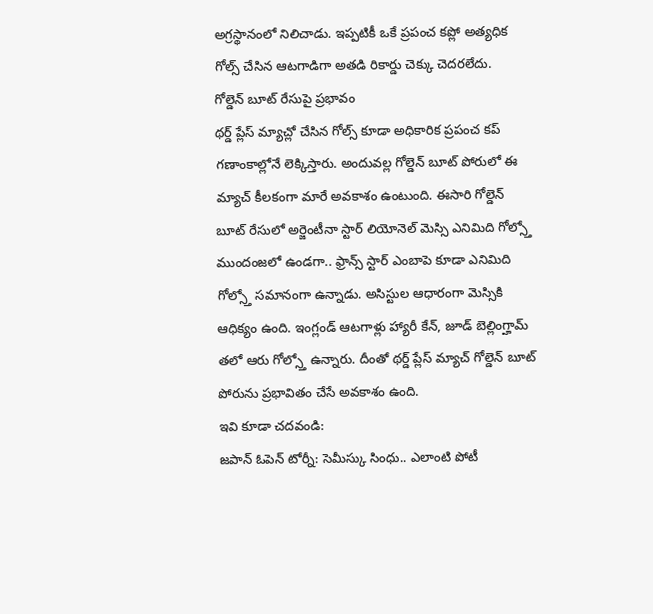అగ్రస్థానంలో నిలిచాడు. ఇప్పటికీ ఒకే ప్రపంచ కప్లో అత్యధిక గోల్స్ చేసిన ఆటగాడిగా అతడి రికార్డు చెక్కు చెదరలేదు.
గోల్డెన్ బూట్ రేసుపై ప్రభావం
థర్డ్ ప్లేస్ మ్యాచ్లో చేసిన గోల్స్ కూడా అధికారిక ప్రపంచ కప్ గణాంకాల్లోనే లెక్కిస్తారు. అందువల్ల గోల్డెన్ బూట్ పోరులో ఈ మ్యాచ్ కీలకంగా మారే అవకాశం ఉంటుంది. ఈసారి గోల్డెన్ బూట్ రేసులో అర్జెంటీనా స్టార్ లియోనెల్ మెస్సి ఎనిమిది గోల్స్తో ముందంజలో ఉండగా.. ఫ్రాన్స్ స్టార్ ఎంబాపె కూడా ఎనిమిది గోల్స్తో సమానంగా ఉన్నాడు. అసిస్టుల ఆధారంగా మెస్సికి ఆధిక్యం ఉంది. ఇంగ్లండ్ ఆటగాళ్లు హ్యారీ కేన్, జూడ్ బెల్లింగ్హామ్ తలో ఆరు గోల్స్తో ఉన్నారు. దీంతో థర్డ్ ప్లేస్ మ్యాచ్ గోల్డెన్ బూట్ పోరును ప్రభావితం చేసే అవకాశం ఉంది.
ఇవి కూడా చదవండి:
జపాన్ ఓపెన్ టోర్నీ: సెమీస్కు సింధు.. ఎలాంటి పోటీ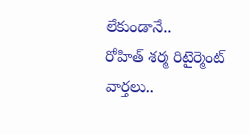లేకుండానే..
రోహిత్ శర్మ రిటైర్మెంట్ వార్తలు..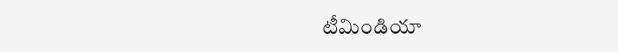టీమిండియా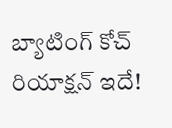బ్యాటింగ్ కోచ్ రియాక్షన్ ఇదే!